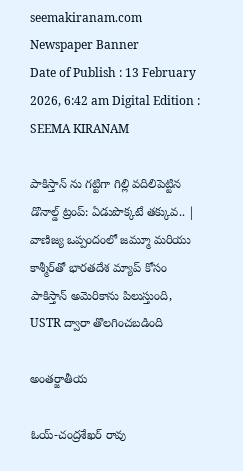seemakiranam.com
Newspaper Banner
Date of Publish : 13 February 2026, 6:42 am Digital Edition : SEEMA KIRANAM

పాకిస్తాన్ ను గట్టిగా గిల్లి వదిలిపెట్టిన డొనాల్డ్ ట్రంప్: ఏడుపొక్కటే తక్కువ.. | వాణిజ్య ఒప్పందంలో జమ్మూ మరియు కాశ్మీర్‌తో భారతదేశ మ్యాప్ కోసం పాకిస్తాన్ అమెరికాను పిలుస్తుంది, USTR ద్వారా తొలగించబడింది

అంతర్జాతీయ

ఓయ్-చంద్రశేఖర్ రావు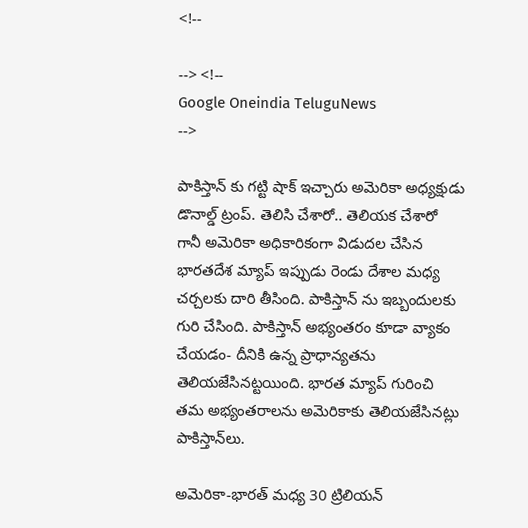<!--

--> <!--
Google Oneindia TeluguNews
-->

పాకిస్తాన్ కు గట్టి షాక్ ఇచ్చారు అమెరికా అధ్యక్షుడు డొనాల్డ్ ట్రంప్. తెలిసి చేశారో.. తెలియక చేశారో గానీ అమెరికా అధికారికంగా విడుదల చేసిన భారతదేశ మ్యాప్ ఇప్పుడు రెండు దేశాల మధ్య చర్చలకు దారి తీసింది. పాకిస్తాన్ ను ఇబ్బందులకు గురి చేసింది. పాకిస్తాన్ అభ్యంతరం కూడా వ్యాకం చేయడం- దీనికి ఉన్న ప్రాధాన్యతను తెలియజేసినట్టయింది. భారత మ్యాప్ గురించి తమ అభ్యంతరాలను అమెరికాకు తెలియజేసినట్లు పాకిస్తాన్‌లు.

అమెరికా-భారత్ మధ్య 30 ట్రిలియన్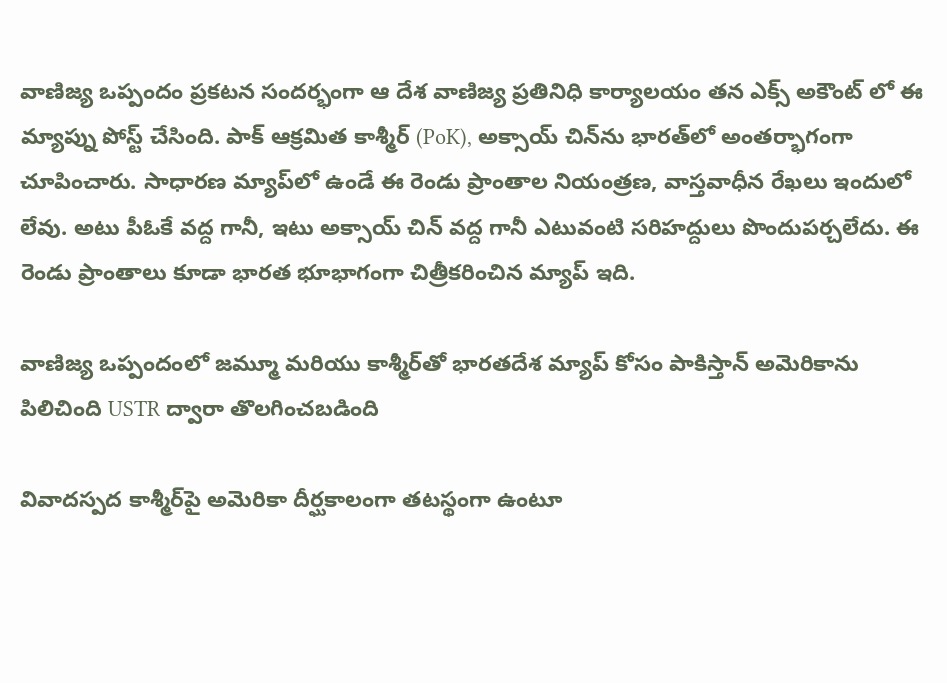వాణిజ్య ఒప్పందం ప్రకటన సందర్భంగా ఆ దేశ వాణిజ్య ప్రతినిధి కార్యాలయం తన ఎక్స్ అకౌంట్ లో ఈ మ్యాప్ను పోస్ట్ చేసింది. పాక్ ఆక్రమిత కాశ్మీర్ (PoK), అక్సాయ్ చిన్‌ను భారత్‌లో అంతర్భాగంగా చూపించారు. సాధారణ మ్యాప్‌లో ఉండే ఈ రెండు ప్రాంతాల నియంత్రణ, వాస్తవాధీన రేఖలు ఇందులో లేవు. అటు పీఓకే వద్ద గానీ, ఇటు అక్సాయ్ చిన్ వద్ద గానీ ఎటువంటి సరిహద్దులు పొందుపర్చలేదు. ఈ రెండు ప్రాంతాలు కూడా భారత భూభాగంగా చిత్రీకరించిన మ్యాప్ ఇది.

వాణిజ్య ఒప్పందంలో జమ్మూ మరియు కాశ్మీర్‌తో భారతదేశ మ్యాప్ కోసం పాకిస్తాన్ అమెరికాను పిలిచింది USTR ద్వారా తొలగించబడింది

వివాదస్పద కాశ్మీర్‌పై అమెరికా దీర్ఘకాలంగా తటస్థంగా ఉంటూ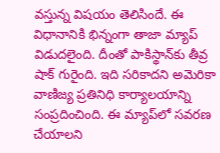వస్తున్న విషయం తెలిసిందే. ఈ విధానానికి భిన్నంగా తాజా మ్యాప్ విడుదలైంది. దీంతో పాకిస్థాన్‌కు తీవ్ర షాక్ గురైంది. ఇది సరికాదని అమెరికా వాణిజ్య ప్రతినిధి కార్యాలయాన్ని సంప్రదించింది. ఈ మ్యాప్‌లో సవరణ చేయాలని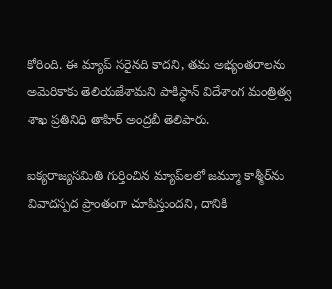కోరింది. ఈ మ్యాప్ సరైనది కాదని, తమ అభ్యంతరాలను అమెరికాకు తెలియజేశామని పాకిస్థాన్ విదేశాంగ మంత్రిత్వ శాఖ ప్రతినిధి తాహిర్ అంద్రబీ తెలిపారు.

ఐక్యరాజ్యసమితి గుర్తించిన మ్యాప్‌లలో జమ్మూ కాశ్మీర్‌ను వివాదస్పద ప్రాంతంగా చూపిస్తుందని, దానికి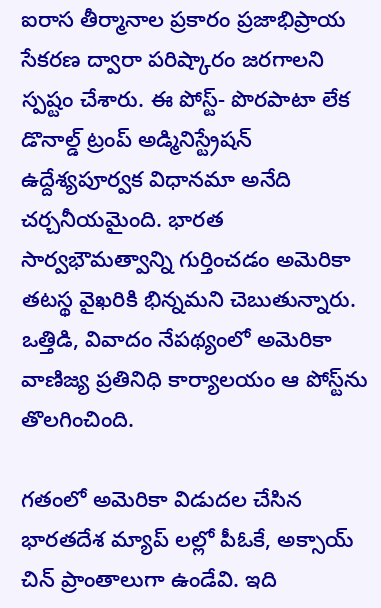ఐరాస తీర్మానాల ప్రకారం ప్రజాభిప్రాయ సేకరణ ద్వారా పరిష్కారం జరగాలని స్పష్టం చేశారు. ఈ పోస్ట్- పొరపాటా లేక డొనాల్డ్ ట్రంప్ అడ్మినిస్ట్రేషన్ ఉద్దేశ్యపూర్వక విధానమా అనేది చర్చనీయమైంది. భారత సార్వభౌమత్వాన్ని గుర్తించడం అమెరికా తటస్థ వైఖరికి భిన్నమని చెబుతున్నారు. ఒత్తిడి, వివాదం నేపథ్యంలో అమెరికా వాణిజ్య ప్రతినిధి కార్యాలయం ఆ పోస్ట్‌ను తొలగించింది.

గతంలో అమెరికా విడుదల చేసిన భారతదేశ మ్యాప్ లల్లో పీఓకే, అక్సాయ్ చిన్‌ ప్రాంతాలుగా ఉండేవి. ఇది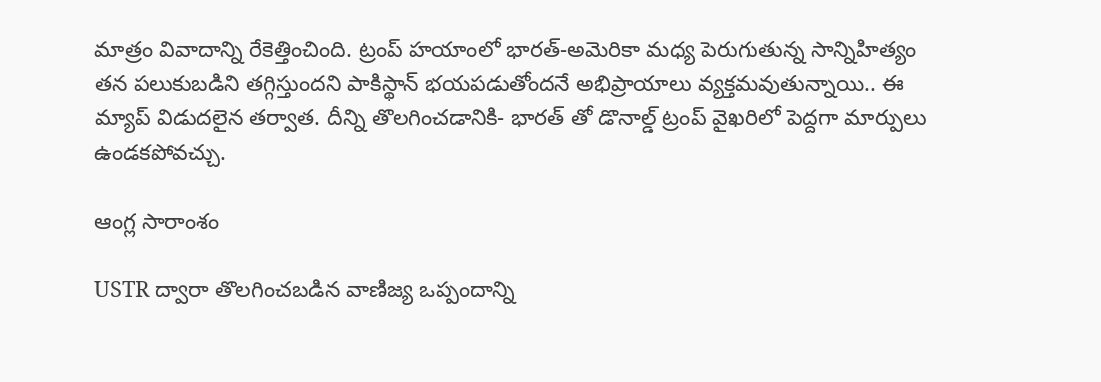మాత్రం వివాదాన్ని రేకెత్తించింది. ట్రంప్ హయాంలో భారత్-అమెరికా మధ్య పెరుగుతున్న సాన్నిహిత్యం తన పలుకుబడిని తగ్గిస్తుందని పాకిస్థాన్ భయపడుతోందనే అభిప్రాయాలు వ్యక్తమవుతున్నాయి.. ఈ మ్యాప్ విడుదలైన తర్వాత. దీన్ని తొలగించడానికి- భారత్ తో డొనాల్డ్ ట్రంప్ వైఖరిలో పెద్దగా మార్పులు ఉండకపోవచ్చు.

ఆంగ్ల సారాంశం

USTR ద్వారా తొలగించబడిన వాణిజ్య ఒప్పందాన్ని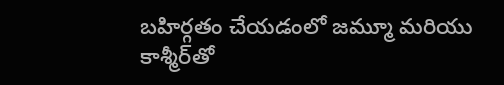బహిర్గతం చేయడంలో జమ్మూ మరియు కాశ్మీర్‌తో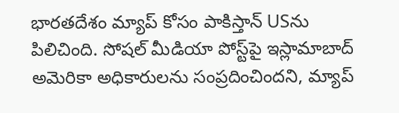భారతదేశం మ్యాప్ కోసం పాకిస్తాన్ USను పిలిచింది. సోషల్ మీడియా పోస్ట్‌పై ఇస్లామాబాద్ అమెరికా అధికారులను సంప్రదించిందని, మ్యాప్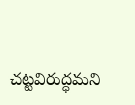చట్టవిరుద్ధమని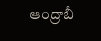ఆంద్రాబీ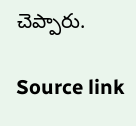చెప్పారు.

Source link